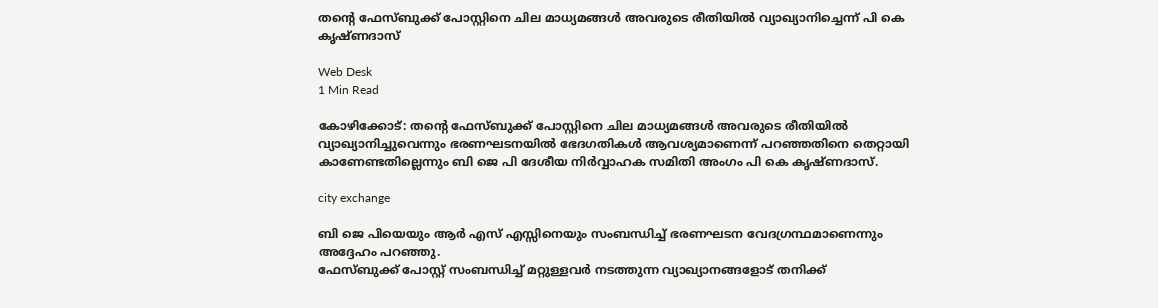തന്റെ ഫേസ്ബുക്ക് പോസ്റ്റിനെ ചില മാധ്യമങ്ങള്‍ അവരുടെ രീതിയില്‍ വ്യാഖ്യാനിച്ചെന്ന് പി കെ കൃഷ്ണദാസ്

Web Desk
1 Min Read

കോഴിക്കോട്: തന്റെ ഫേസ്ബുക്ക് പോസ്റ്റിനെ ചില മാധ്യമങ്ങള്‍ അവരുടെ രീതിയില്‍ വ്യാഖ്യാനിച്ചുവെന്നും ഭരണഘടനയില്‍ ഭേദഗതികള്‍ ആവശ്യമാണെന്ന് പറഞ്ഞതിനെ തെറ്റായി കാണേണ്ടതില്ലെന്നും ബി ജെ പി ദേശീയ നിര്‍വ്വാഹക സമിതി അംഗം പി കെ കൃഷ്ണദാസ്.

city exchange

ബി ജെ പിയെയും ആര്‍ എസ് എസ്സിനെയും സംബന്ധിച്ച് ഭരണഘടന വേദഗ്രന്ഥമാണെന്നും അദ്ദേഹം പറഞ്ഞു.
ഫേസ്ബുക്ക് പോസ്റ്റ് സംബന്ധിച്ച് മറ്റുള്ളവര്‍ നടത്തുന്ന വ്യാഖ്യാനങ്ങളോട് തനിക്ക്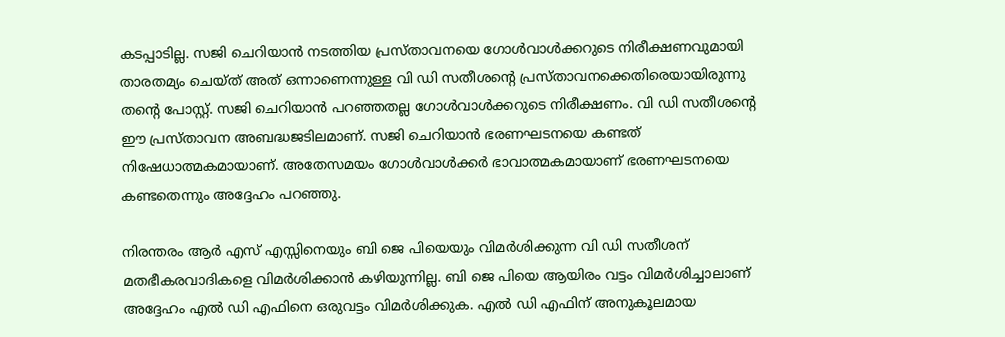കടപ്പാടില്ല. സജി ചെറിയാന്‍ നടത്തിയ പ്രസ്താവനയെ ഗോള്‍വാള്‍ക്കറുടെ നിരീക്ഷണവുമായി താരതമ്യം ചെയ്ത് അത് ഒന്നാണെന്നുള്ള വി ഡി സതീശന്റെ പ്രസ്താവനക്കെതിരെയായിരുന്നു തന്റെ പോസ്റ്റ്. സജി ചെറിയാന്‍ പറഞ്ഞതല്ല ഗോള്‍വാള്‍ക്കറുടെ നിരീക്ഷണം. വി ഡി സതീശന്റെ ഈ പ്രസ്താവന അബദ്ധജടിലമാണ്. സജി ചെറിയാന്‍ ഭരണഘടനയെ കണ്ടത് നിഷേധാത്മകമായാണ്. അതേസമയം ഗോള്‍വാള്‍ക്കര്‍ ഭാവാത്മകമായാണ് ഭരണഘടനയെ കണ്ടതെന്നും അദ്ദേഹം പറഞ്ഞു.

നിരന്തരം ആര്‍ എസ് എസ്സിനെയും ബി ജെ പിയെയും വിമര്‍ശിക്കുന്ന വി ഡി സതീശന് മതഭീകരവാദികളെ വിമര്‍ശിക്കാന്‍ കഴിയുന്നില്ല. ബി ജെ പിയെ ആയിരം വട്ടം വിമര്‍ശിച്ചാലാണ് അദ്ദേഹം എല്‍ ഡി എഫിനെ ഒരുവട്ടം വിമര്‍ശിക്കുക. എല്‍ ഡി എഫിന് അനുകൂലമായ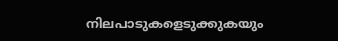നിലപാടുകളെടുക്കുകയും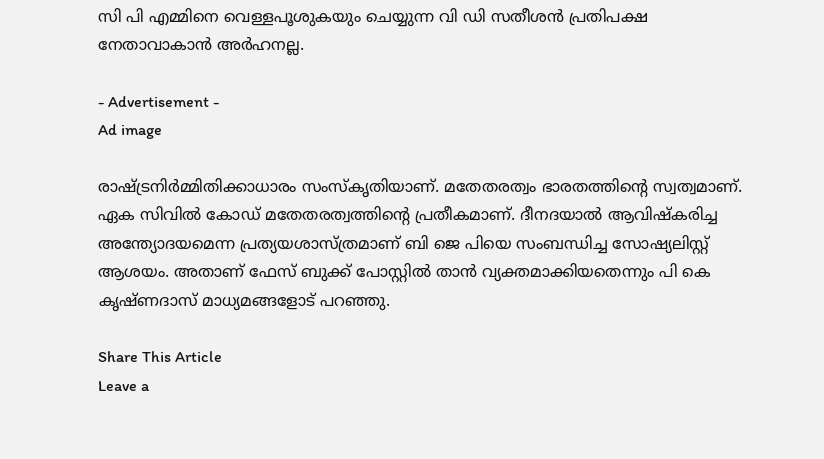സി പി എമ്മിനെ വെള്ളപൂശുകയും ചെയ്യുന്ന വി ഡി സതീശന്‍ പ്രതിപക്ഷ നേതാവാകാന്‍ അര്‍ഹനല്ല.

- Advertisement -
Ad image

രാഷ്ട്രനിര്‍മ്മിതിക്കാധാരം സംസ്‌കൃതിയാണ്. മതേതരത്വം ഭാരതത്തിന്റെ സ്വത്വമാണ്. ഏക സിവില്‍ കോഡ് മതേതരത്വത്തിന്റെ പ്രതീകമാണ്. ദീനദയാല്‍ ആവിഷ്‌കരിച്ച അന്ത്യോദയമെന്ന പ്രത്യയശാസ്ത്രമാണ് ബി ജെ പിയെ സംബന്ധിച്ച സോഷ്യലിസ്റ്റ് ആശയം. അതാണ് ഫേസ് ബുക്ക് പോസ്റ്റില്‍ താന്‍ വ്യക്തമാക്കിയതെന്നും പി കെ കൃഷ്ണദാസ് മാധ്യമങ്ങളോട് പറഞ്ഞു.

Share This Article
Leave a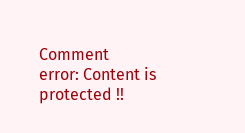Comment
error: Content is protected !!